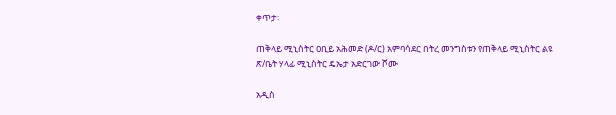ቀጥታ፡

ጠቅላይ ሚኒስትር ዐቢይ አሕመድ (ዶ/ር) አምባሳደር በትረ መንግስቱን የጠቅላይ ሚኒስትር ልዩ ጽ/ቤት ሃላፊ ሚኒስትር ዴኤታ አድርገው ሾሙ

አዲስ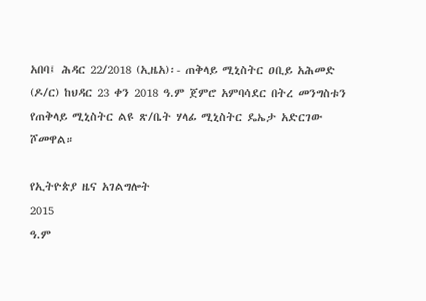አበባ፤ ሕዳር 22/2018 (ኢዜአ)፡- ጠቅላይ ሚኒስትር ዐቢይ አሕመድ (ዶ/ር) ከህዳር 23 ቀን 2018 ዓ.ም ጀምሮ አምባሳደር በትረ መንግስቱን የጠቅላይ ሚኒስትር ልዩ ጽ/ቤት ሃላፊ ሚኒስትር ዴኤታ አድርገው ሾመዋል።

የኢትዮጵያ ዜና አገልግሎት
2015
ዓ.ም